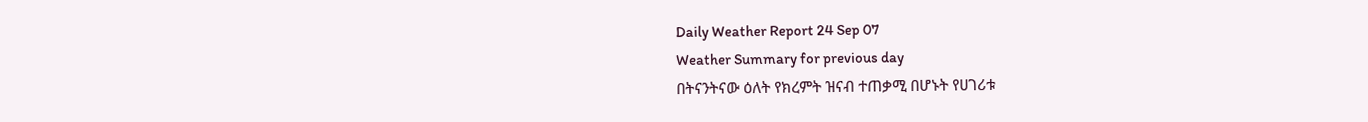Daily Weather Report 24 Sep 07
Weather Summary for previous day
በትናንትናው ዕለት የክረምት ዝናብ ተጠቃሚ በሆኑት የሀገሪቱ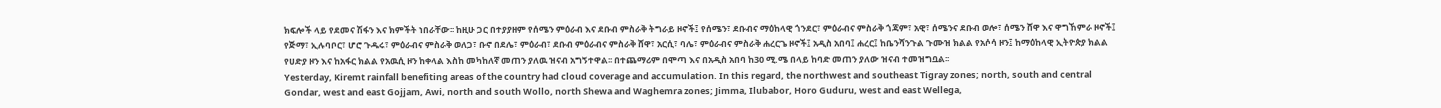ክፍሎች ላይ የደመና ሽፋን እና ክምችት ነበራቸው፡፡ ከዚሁ ጋር በተያያዘም የሰሜን ምዕራብ እና ደቡብ ምስራቅ ትግራይ ዞኖች፤ የሰሜን፣ ደቡብና ማዕከላዊ ጎንደር፣ ምዕራብና ምስራቅ ጎጃም፣ አዊ፣ ሰሜንና ደቡብ ወሎ፣ ሰሜን ሸዋ እና ዋግኸምራ ዞኖች፤ የጅማ፣ ኢሉባቦር፣ ሆሮ ጉዱሩ፣ ምዕራብና ምስራቅ ወለጋ፣ ቡኖ በደሌ፣ ምዕራብ፣ ደቡብ ምዕራብና ምስራቅ ሸዋ፣ አርሲ፣ ባሌ፣ ምዕራብና ምስራቅ ሐረርጌ ዞኖች፤ አዲስ አበባ፤ ሐረር፤ ከቤንሻንጉል ጉሙዝ ክልል የአሶሳ ዞን፤ ከማዕከላዊ ኢትዮጵያ ክልል የሀድያ ዞን እና ከአፋር ክልል የአዉሲ ዞን ከቀላል እስከ መካከለኛ መጠን ያለዉ ዝናብ አግኝተዋል፡፡ በተጨማሪም በሞጣ እና በአዲስ አበባ ከ30 ሚ.ሜ በላይ ከባድ መጠን ያለው ዝናብ ተመዝግቧል፡፡
Yesterday, Kiremt rainfall benefiting areas of the country had cloud coverage and accumulation. In this regard, the northwest and southeast Tigray zones; north, south and central Gondar, west and east Gojjam, Awi, north and south Wollo, north Shewa and Waghemra zones; Jimma, Ilubabor, Horo Guduru, west and east Wellega,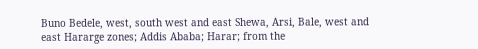Buno Bedele, west, south west and east Shewa, Arsi, Bale, west and east Hararge zones; Addis Ababa; Harar; from the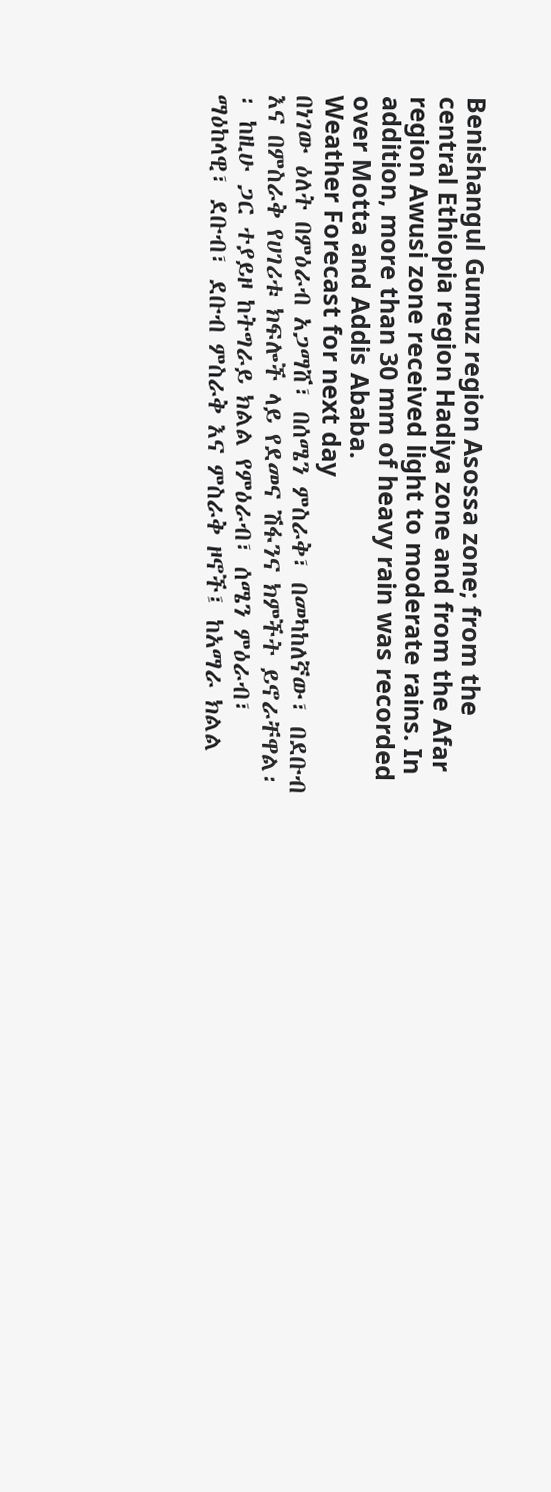Benishangul Gumuz region Asossa zone; from the central Ethiopia region Hadiya zone and from the Afar region Awusi zone received light to moderate rains. In addition, more than 30 mm of heavy rain was recorded over Motta and Addis Ababa.
Weather Forecast for next day
በነገው ዕለት በምዕራብ አጋማሸ፣ በሰሜን ምስራቅ፣ በመካከለኛው፣ በደቡብ እና በምስራቅ የሀገሪቱ ክፍሎች ላይ የደመና ሽፋንና ክምችት ይኖራቸዋል፡፡ ከዚሁ ጋር ተያይዞ ከትግራይ ክልል የምዕራብ፣ ሰሜን ምዕራብ፣ ማዕከላዊ፣ ደቡብ፣ ደቡብ ምስራቅ እና ምስራቅ ዞኖች፤ ከአማራ ክልል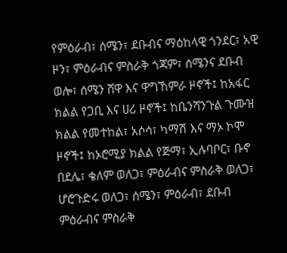የምዕራብ፣ ሰሜን፣ ደቡብና ማዕከላዊ ጎንደር፣ አዊ ዞን፣ ምዕራብና ምስራቅ ጎጃም፣ ሰሜንና ደቡብ ወሎ፣ ሰሜን ሸዋ እና ዋግኸምራ ዞኖች፤ ከአፋር ክልል የጋቢ እና ሀሪ ዞኖች፤ ከቤንሻንጉል ጉሙዝ ክልል የመተከል፣ አሶሳ፣ ካማሽ እና ማኦ ኮሞ ዞኖች፤ ከኦሮሚያ ክልል የጅማ፣ ኢሉባቦር፣ ቡኖ በደሌ፣ ቄለም ወለጋ፣ ምዕራብና ምስራቅ ወለጋ፣ ሆሮጉድሩ ወለጋ፣ ሰሜን፣ ምዕራብ፣ ደቡብ ምዕራብና ምስራቅ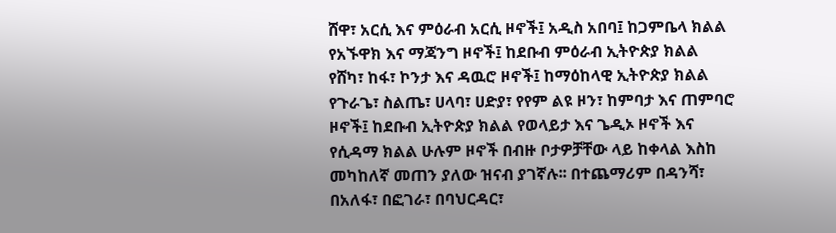ሸዋ፣ አርሲ እና ምዕራብ አርሲ ዞኖች፤ አዲስ አበባ፤ ከጋምቤላ ክልል የአኙዋክ እና ማጃንግ ዞኖች፤ ከደቡብ ምዕራብ ኢትዮጵያ ክልል የሸካ፣ ከፋ፣ ኮንታ እና ዳዉሮ ዞኖች፤ ከማዕከላዊ ኢትዮጵያ ክልል የጉራጌ፣ ስልጤ፣ ሀላባ፣ ሀድያ፣ የየም ልዩ ዞን፣ ከምባታ እና ጠምባሮ ዞኖች፤ ከደቡብ ኢትዮጵያ ክልል የወላይታ እና ጌዲኦ ዞኖች እና የሲዳማ ክልል ሁሉም ዞኖች በብዙ ቦታዎቻቸው ላይ ከቀላል እስከ መካከለኛ መጠን ያለው ዝናብ ያገኛሉ፡፡ በተጨማሪም በዳንሻ፣ በአለፋ፣ በፎገራ፣ በባህርዳር፣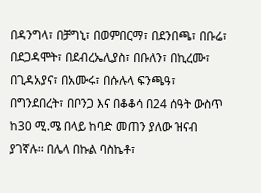በዳንግላ፣ በቻግኒ፣ በወምበርማ፣ በደንበጫ፣ በቡሬ፣ በደጋዳሞት፣ በደብረኤሊያስ፣ በቡለን፣ በኪረሙ፣ በጊዳአያና፣ በአሙሩ፣ በሱሉላ ፍንጫዓ፣ በግንደበረት፣ በቦንጋ እና በቆቆሳ በ24 ሰዓት ውስጥ ከ30 ሚ.ሜ በላይ ከባድ መጠን ያለው ዝናብ ያገኛሉ፡፡ በሌላ በኩል ባስኬቶ፣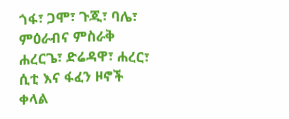ጎፋ፣ ጋሞ፣ ጉጂ፣ ባሌ፣ ምዕራብና ምስራቅ ሐረርጌ፣ ድሬዳዋ፣ ሐረር፣ ሲቲ እና ፋፈን ዞኖች ቀላል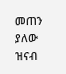መጠን ያለው ዝናብ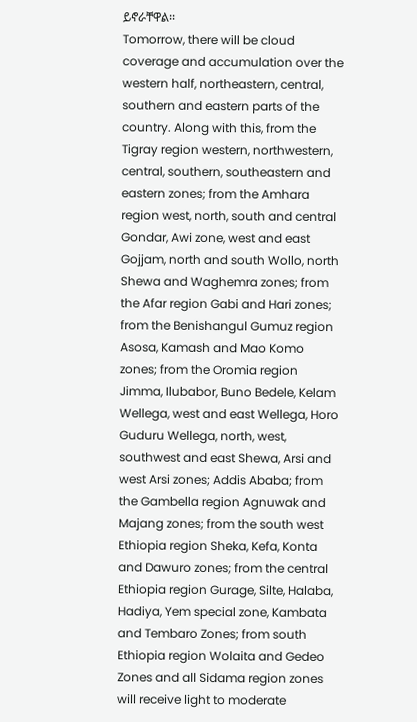ይኖራቸዋል፡፡
Tomorrow, there will be cloud coverage and accumulation over the western half, northeastern, central, southern and eastern parts of the country. Along with this, from the Tigray region western, northwestern, central, southern, southeastern and eastern zones; from the Amhara region west, north, south and central Gondar, Awi zone, west and east Gojjam, north and south Wollo, north Shewa and Waghemra zones; from the Afar region Gabi and Hari zones; from the Benishangul Gumuz region Asosa, Kamash and Mao Komo zones; from the Oromia region Jimma, Ilubabor, Buno Bedele, Kelam Wellega, west and east Wellega, Horo Guduru Wellega, north, west, southwest and east Shewa, Arsi and west Arsi zones; Addis Ababa; from the Gambella region Agnuwak and Majang zones; from the south west Ethiopia region Sheka, Kefa, Konta and Dawuro zones; from the central Ethiopia region Gurage, Silte, Halaba, Hadiya, Yem special zone, Kambata and Tembaro Zones; from south Ethiopia region Wolaita and Gedeo Zones and all Sidama region zones will receive light to moderate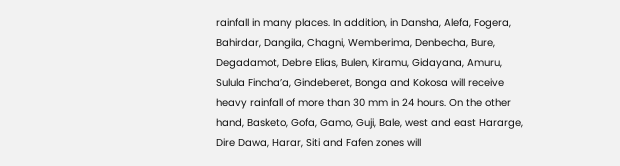rainfall in many places. In addition, in Dansha, Alefa, Fogera, Bahirdar, Dangila, Chagni, Wemberima, Denbecha, Bure, Degadamot, Debre Elias, Bulen, Kiramu, Gidayana, Amuru, Sulula Fincha’a, Gindeberet, Bonga and Kokosa will receive heavy rainfall of more than 30 mm in 24 hours. On the other hand, Basketo, Gofa, Gamo, Guji, Bale, west and east Hararge, Dire Dawa, Harar, Siti and Fafen zones will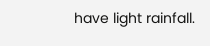have light rainfall.